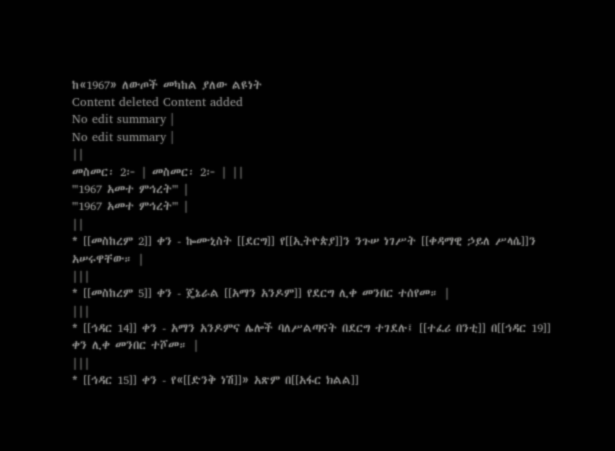ከ«1967» ለውጦች መካከል ያለው ልዩነት
Content deleted Content added
No edit summary |
No edit summary |
||
መስመር፡ 2፦ | መስመር፡ 2፦ | ||
'''1967 አመተ ምኅረት''' |
'''1967 አመተ ምኅረት''' |
||
* [[መስከረም 2]] ቀን - ኰሙኒስት [[ደርግ]] የ[[ኢትዮጵያ]]ን ንጉሠ ነገሥት [[ቀዳማዊ ኃይለ ሥላሴ]]ን አሠሩዋቸው። |
|||
* [[መስከረም 5]] ቀን - ጄኔራል [[አማን አንዶም]] የደርግ ሊቀ መንበር ተሰየመ። |
|||
* [[ኅዳር 14]] ቀን - አማን አንዶምና ሌሎች ባለሥልጣናት በደርግ ተገደሉ፤ [[ተፈሪ በንቲ]] በ[[ኅዳር 19]] ቀን ሊቀ መንበር ተሾመ። |
|||
* [[ኅዳር 15]] ቀን - የ«[[ድንቅ ነሽ]]» አጽም በ[[አፋር ክልል]]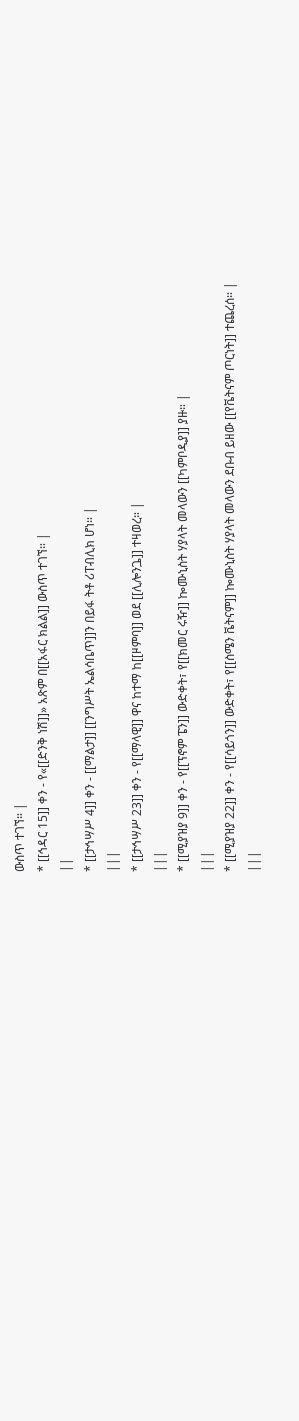ውስጥ ተገኘ። |
* [[ኅዳር 15]] ቀን - የ«[[ድንቅ ነሽ]]» አጽም በ[[አፋር ክልል]] ውስጥ ተገኘ። |
||
* [[ታኅሣሥ 4]] ቀን - [[ማልታ]] [[ንግሥት ኤልሳቤጥ]]ን በይፋ ትቶ ሪፐብሊክ ሆነ። |
|||
* [[ታኅሣሥ 23]] ቀን - የ[[ማላዊ]] ዋና ከተማ ከ[[ዞምባ]] ወደ [[ሊሎንጔ]] ተዛወረ። |
|||
* [[ሚያዝያ 9]] ቀን - የ[[ፕኖም ፔን]] ውድቀት፣ የ[[ክመር ሩዥ]] ኰሙኒስት ሃያላት መላውን [[ካምቦዲያ]] ያዙ። |
|||
* [[ሚያዝያ 22]] ቀን - የ[[ሳይጎን]] ውድቀት፣ የ[[ስሜን ቬትናም]] ኰሙኒስት ሃያላት መላውን ደቡብ ይዘው [[የቬትናም ጦርነት]] ተጨረሰ። |
|||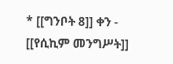* [[ግንቦት 8]] ቀን - [[የሲኪም መንግሥት]]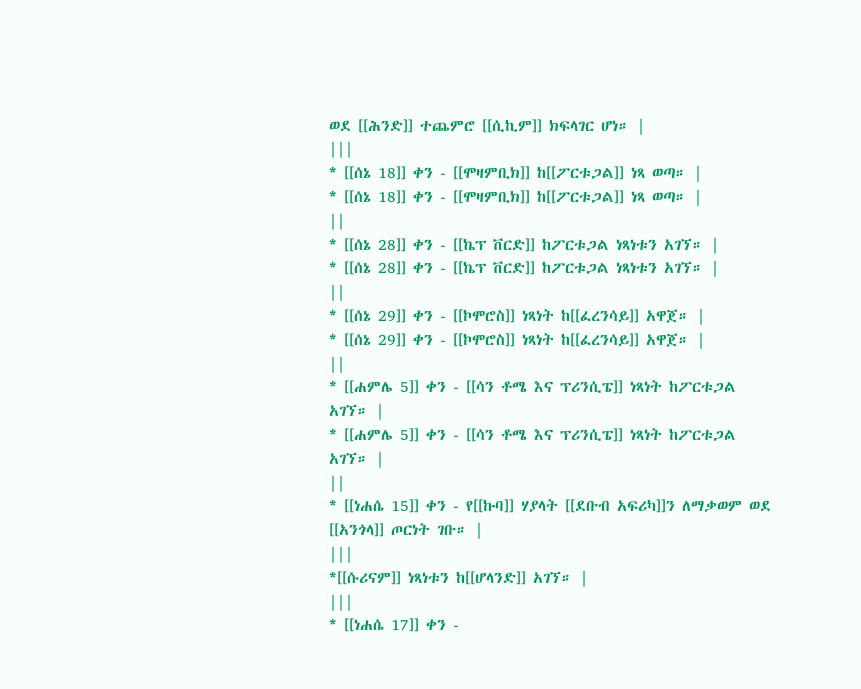ወደ [[ሕንድ]] ተጨምሮ [[ሲኪም]] ክፍላገር ሆነ። |
|||
* [[ሰኔ 18]] ቀን - [[ሞዛምቢክ]] ከ[[ፖርቱጋል]] ነጻ ወጣ። |
* [[ሰኔ 18]] ቀን - [[ሞዛምቢክ]] ከ[[ፖርቱጋል]] ነጻ ወጣ። |
||
* [[ሰኔ 28]] ቀን - [[ኬፕ ቨርድ]] ከፖርቱጋል ነጻነቱን አገኘ። |
* [[ሰኔ 28]] ቀን - [[ኬፕ ቨርድ]] ከፖርቱጋል ነጻነቱን አገኘ። |
||
* [[ሰኔ 29]] ቀን - [[ኮሞሮስ]] ነጻነት ከ[[ፈረንሳይ]] አዋጀ። |
* [[ሰኔ 29]] ቀን - [[ኮሞሮስ]] ነጻነት ከ[[ፈረንሳይ]] አዋጀ። |
||
* [[ሐምሌ 5]] ቀን - [[ሳን ቶሜ እና ፕሪንሲፔ]] ነጻነት ከፖርቱጋል አገኘ። |
* [[ሐምሌ 5]] ቀን - [[ሳን ቶሜ እና ፕሪንሲፔ]] ነጻነት ከፖርቱጋል አገኘ። |
||
* [[ነሐሴ 15]] ቀን - የ[[ኩባ]] ሃያላት [[ደቡብ አፍሪካ]]ን ለማቃወም ወደ [[አንጎላ]] ጦርነት ገቡ። |
|||
*[[ሱሪናም]] ነጻነቱን ከ[[ሆላንድ]] አገኘ። |
|||
* [[ነሐሴ 17]] ቀን -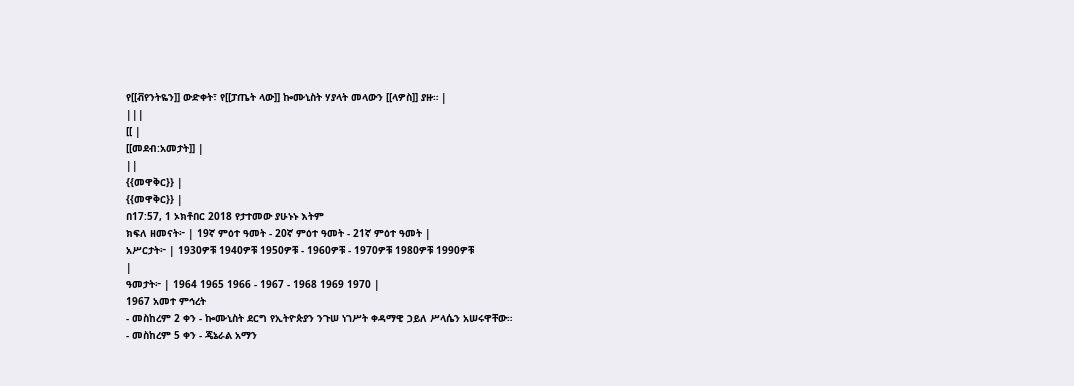የ[[ቭየንትዬን]] ውድቀት፣ የ[[ፓጤት ላው]] ኰሙኒስት ሃያላት መላውን [[ላዎስ]] ያዙ። |
|||
[[ |
[[መደብ:አመታት]] |
||
{{መዋቅር}} |
{{መዋቅር}} |
በ17:57, 1 ኦክቶበር 2018 የታተመው ያሁኑኑ እትም
ክፍለ ዘመናት፦ | 19ኛ ምዕተ ዓመት - 20ኛ ምዕተ ዓመት - 21ኛ ምዕተ ዓመት |
አሥርታት፦ | 1930ዎቹ 1940ዎቹ 1950ዎቹ - 1960ዎቹ - 1970ዎቹ 1980ዎቹ 1990ዎቹ
|
ዓመታት፦ | 1964 1965 1966 - 1967 - 1968 1969 1970 |
1967 አመተ ምኅረት
- መስከረም 2 ቀን - ኰሙኒስት ደርግ የኢትዮጵያን ንጉሠ ነገሥት ቀዳማዊ ኃይለ ሥላሴን አሠሩዋቸው።
- መስከረም 5 ቀን - ጄኔራል አማን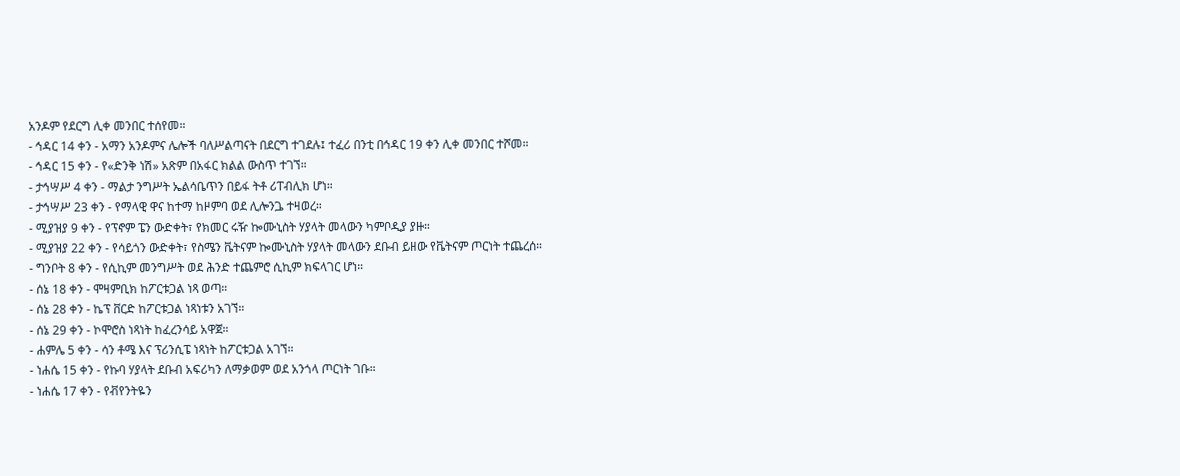አንዶም የደርግ ሊቀ መንበር ተሰየመ።
- ኅዳር 14 ቀን - አማን አንዶምና ሌሎች ባለሥልጣናት በደርግ ተገደሉ፤ ተፈሪ በንቲ በኅዳር 19 ቀን ሊቀ መንበር ተሾመ።
- ኅዳር 15 ቀን - የ«ድንቅ ነሽ» አጽም በአፋር ክልል ውስጥ ተገኘ።
- ታኅሣሥ 4 ቀን - ማልታ ንግሥት ኤልሳቤጥን በይፋ ትቶ ሪፐብሊክ ሆነ።
- ታኅሣሥ 23 ቀን - የማላዊ ዋና ከተማ ከዞምባ ወደ ሊሎንጔ ተዛወረ።
- ሚያዝያ 9 ቀን - የፕኖም ፔን ውድቀት፣ የክመር ሩዥ ኰሙኒስት ሃያላት መላውን ካምቦዲያ ያዙ።
- ሚያዝያ 22 ቀን - የሳይጎን ውድቀት፣ የስሜን ቬትናም ኰሙኒስት ሃያላት መላውን ደቡብ ይዘው የቬትናም ጦርነት ተጨረሰ።
- ግንቦት 8 ቀን - የሲኪም መንግሥት ወደ ሕንድ ተጨምሮ ሲኪም ክፍላገር ሆነ።
- ሰኔ 18 ቀን - ሞዛምቢክ ከፖርቱጋል ነጻ ወጣ።
- ሰኔ 28 ቀን - ኬፕ ቨርድ ከፖርቱጋል ነጻነቱን አገኘ።
- ሰኔ 29 ቀን - ኮሞሮስ ነጻነት ከፈረንሳይ አዋጀ።
- ሐምሌ 5 ቀን - ሳን ቶሜ እና ፕሪንሲፔ ነጻነት ከፖርቱጋል አገኘ።
- ነሐሴ 15 ቀን - የኩባ ሃያላት ደቡብ አፍሪካን ለማቃወም ወደ አንጎላ ጦርነት ገቡ።
- ነሐሴ 17 ቀን - የቭየንትዬን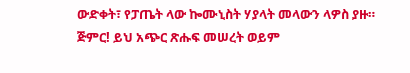ውድቀት፣ የፓጤት ላው ኰሙኒስት ሃያላት መላውን ላዎስ ያዙ።
ጅምር! ይህ አጭር ጽሑፍ መሠረት ወይም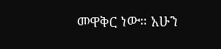መዋቅር ነው። አሁን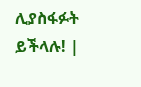ሊያስፋፉት ይችላሉ! |